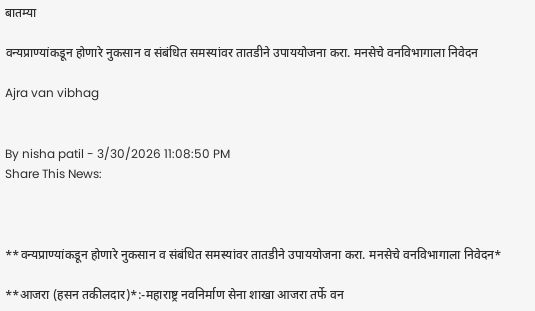बातम्या

वन्यप्राण्यांकडून होणारे नुकसान व संबंधित समस्यांवर तातडीने उपाययोजना करा. मनसेचे वनविभागाला निवेदन

Ajra van vibhag


By nisha patil - 3/30/2026 11:08:50 PM
Share This News:



**वन्यप्राण्यांकडून होणारे नुकसान व संबंधित समस्यांवर तातडीने उपाययोजना करा. मनसेचे वनविभागाला निवेदन*

**आजरा (हसन तकीलदार)*:-महाराष्ट्र नवनिर्माण सेना शाखा आजरा तर्फे वन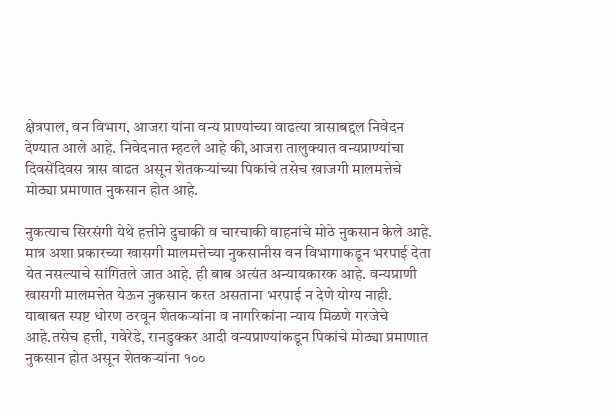क्षेत्रपाल, वन विभाग, आजरा यांना वन्य प्राण्यांच्या वाढत्या त्रासाबद्दल निवेदन देण्यात आले आहे. निवेदनात म्हटले आहे की,आजरा तालुक्यात वन्यप्राण्यांचा दिवसेंदिवस त्रास वाढत असून शेतकऱ्यांच्या पिकांचे तसेच खाजगी मालमत्तेचे मोठ्या प्रमाणात नुकसान होत आहे.

नुकत्याच सिरसंगी येथे हत्तीने दुचाकी व चारचाकी वाहनांचे मोठे नुकसान केले आहे. मात्र अशा प्रकारच्या खासगी मालमत्तेच्या नुकसानीस वन विभागाकडून भरपाई देता येत नसल्याचे सांगितले जात आहे. ही बाब अत्यंत अन्यायकारक आहे. वन्यप्राणी खासगी मालमत्तेत येऊन नुकसान करत असताना भरपाई न देणे योग्य नाही. याबाबत स्पष्ट धोरण ठरवून शेतकऱ्यांना व नागरिकांना न्याय मिळणे गरजेचे आहे.तसेच हत्ती, गवेरेडे, रानडुक्कर आदी वन्यप्राण्यांकडून पिकांचे मोठ्या प्रमाणात नुकसान होत असून शेतकऱ्यांना १००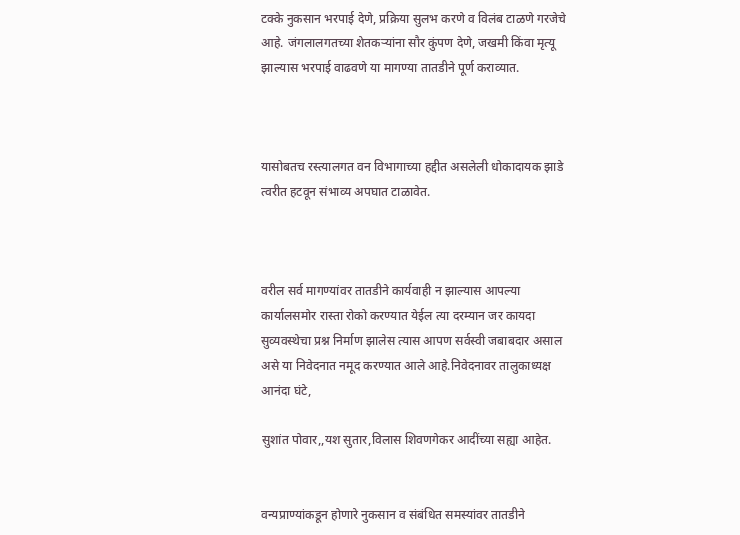टक्के नुकसान भरपाई देणे, प्रक्रिया सुलभ करणे व विलंब टाळणे गरजेचे आहे. जंगलालगतच्या शेतकऱ्यांना सौर कुंपण देणे, जखमी किंवा मृत्यू झाल्यास भरपाई वाढवणे या मागण्या तातडीने पूर्ण कराव्यात.



यासोबतच रस्त्यालगत वन विभागाच्या हद्दीत असलेली धोकादायक झाडे त्वरीत हटवून संभाव्य अपघात टाळावेत.



वरील सर्व मागण्यांवर तातडीने कार्यवाही न झाल्यास आपल्या कार्यालसमोर रास्ता रोको करण्यात येईल त्या दरम्यान जर कायदा सुव्यवस्थेचा प्रश्न निर्माण झालेस त्यास आपण सर्वस्वी जबाबदार असाल असे या निवेदनात नमूद करण्यात आले आहे.निवेदनावर तालुकाध्यक्ष आनंदा घंटे,

सुशांत पोवार,,यश सुतार,विलास शिवणगेकर आदींच्या सह्या आहेत.


वन्यप्राण्यांकडून होणारे नुकसान व संबंधित समस्यांवर तातडीने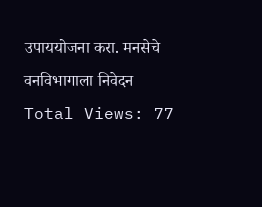उपाययोजना करा. मनसेचे वनविभागाला निवेदन
Total Views: 77